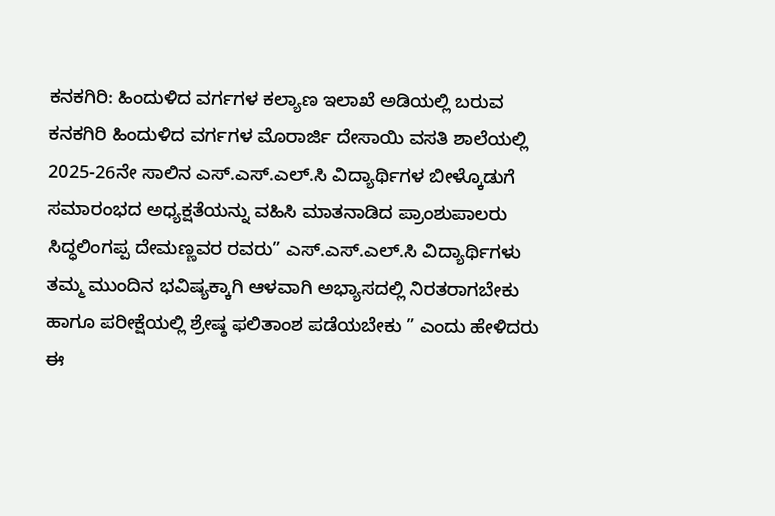ಕನಕಗಿರಿ: ಹಿಂದುಳಿದ ವರ್ಗಗಳ ಕಲ್ಯಾಣ ಇಲಾಖೆ ಅಡಿಯಲ್ಲಿ ಬರುವ ಕನಕಗಿರಿ ಹಿಂದುಳಿದ ವರ್ಗಗಳ ಮೊರಾರ್ಜಿ ದೇಸಾಯಿ ವಸತಿ ಶಾಲೆಯಲ್ಲಿ 2025-26ನೇ ಸಾಲಿನ ಎಸ್.ಎಸ್.ಎಲ್.ಸಿ ವಿದ್ಯಾರ್ಥಿಗಳ ಬೀಳ್ಕೊಡುಗೆ ಸಮಾರಂಭದ ಅಧ್ಯಕ್ಷತೆಯನ್ನು ವಹಿಸಿ ಮಾತನಾಡಿದ ಪ್ರಾಂಶುಪಾಲರು ಸಿದ್ಧಲಿಂಗಪ್ಪ ದೇಮಣ್ಣವರ ರವರು” ಎಸ್.ಎಸ್.ಎಲ್.ಸಿ ವಿದ್ಯಾರ್ಥಿಗಳು ತಮ್ಮ ಮುಂದಿನ ಭವಿಷ್ಯಕ್ಕಾಗಿ ಆಳವಾಗಿ ಅಭ್ಯಾಸದಲ್ಲಿ ನಿರತರಾಗಬೇಕು ಹಾಗೂ ಪರೀಕ್ಷೆಯಲ್ಲಿ ಶ್ರೇಷ್ಠ ಫಲಿತಾಂಶ ಪಡೆಯಬೇಕು ” ಎಂದು ಹೇಳಿದರು
ಈ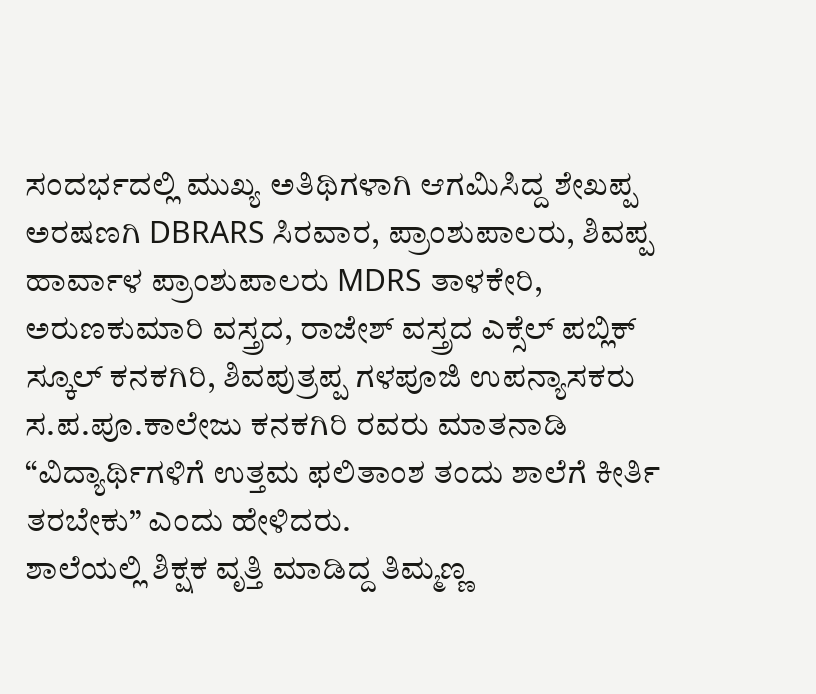ಸಂದರ್ಭದಲ್ಲಿ ಮುಖ್ಯ ಅತಿಥಿಗಳಾಗಿ ಆಗಮಿಸಿದ್ದ ಶೇಖಪ್ಪ ಅರಷಣಗಿ DBRARS ಸಿರವಾರ, ಪ್ರಾಂಶುಪಾಲರು, ಶಿವಪ್ಪ ಹಾರ್ವಾಳ ಪ್ರಾಂಶುಪಾಲರು MDRS ತಾಳಕೇರಿ, ಅರುಣಕುಮಾರಿ ವಸ್ತ್ರದ, ರಾಜೇಶ್ ವಸ್ತ್ರದ ಎಕ್ಸೆಲ್ ಪಬ್ಲಿಕ್ ಸ್ಕೂಲ್ ಕನಕಗಿರಿ, ಶಿವಪುತ್ರಪ್ಪ ಗಳಪೂಜಿ ಉಪನ್ಯಾಸಕರು ಸ.ಪ.ಪೂ.ಕಾಲೇಜು ಕನಕಗಿರಿ ರವರು ಮಾತನಾಡಿ “ವಿದ್ಯಾರ್ಥಿಗಳಿಗೆ ಉತ್ತಮ ಫಲಿತಾಂಶ ತಂದು ಶಾಲೆಗೆ ಕೀರ್ತಿ ತರಬೇಕು” ಎಂದು ಹೇಳಿದರು.
ಶಾಲೆಯಲ್ಲಿ ಶಿಕ್ಷಕ ವೃತ್ತಿ ಮಾಡಿದ್ದ ತಿಮ್ಮಣ್ಣ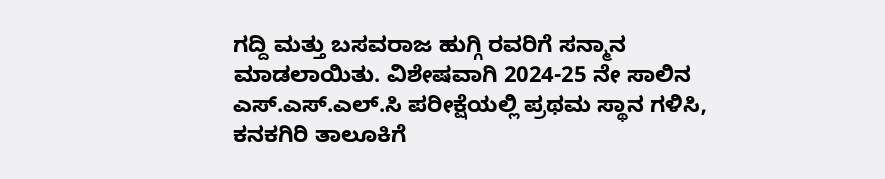ಗದ್ದಿ ಮತ್ತು ಬಸವರಾಜ ಹುಗ್ಗಿ ರವರಿಗೆ ಸನ್ಮಾನ ಮಾಡಲಾಯಿತು. ವಿಶೇಷವಾಗಿ 2024-25 ನೇ ಸಾಲಿನ ಎಸ್.ಎಸ್.ಎಲ್.ಸಿ ಪರೀಕ್ಷೆಯಲ್ಲಿ ಪ್ರಥಮ ಸ್ಥಾನ ಗಳಿಸಿ, ಕನಕಗಿರಿ ತಾಲೂಕಿಗೆ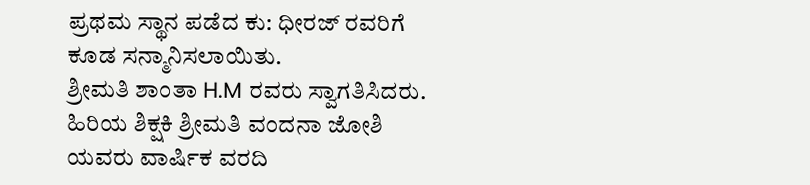ಪ್ರಥಮ ಸ್ಥಾನ ಪಡೆದ ಕು: ಧೀರಜ್ ರವರಿಗೆ ಕೂಡ ಸನ್ಮಾನಿಸಲಾಯಿತು.
ಶ್ರೀಮತಿ ಶಾಂತಾ H.M ರವರು ಸ್ವಾಗತಿಸಿದರು. ಹಿರಿಯ ಶಿಕ್ಷಕಿ ಶ್ರೀಮತಿ ವಂದನಾ ಜೋಶಿ ಯವರು ವಾರ್ಷಿಕ ವರದಿ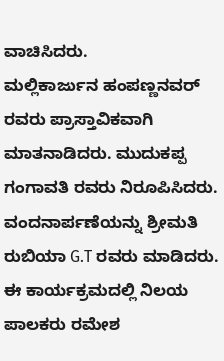ವಾಚಿಸಿದರು.
ಮಲ್ಲಿಕಾರ್ಜುನ ಹಂಪಣ್ಣನವರ್ ರವರು ಪ್ರಾಸ್ತಾವಿಕವಾಗಿ ಮಾತನಾಡಿದರು. ಮುದುಕಪ್ಪ ಗಂಗಾವತಿ ರವರು ನಿರೂಪಿಸಿದರು. ವಂದನಾರ್ಪಣೆಯನ್ನು ಶ್ರೀಮತಿ ರುಬಿಯಾ G.T ರವರು ಮಾಡಿದರು.
ಈ ಕಾರ್ಯಕ್ರಮದಲ್ಲಿ ನಿಲಯ ಪಾಲಕರು ರಮೇಶ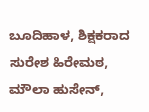ಬೂದಿಹಾಳ, ಶಿಕ್ಷಕರಾದ ಸುರೇಶ ಹಿರೇಮಠ, ಮೌಲಾ ಹುಸೇನ್,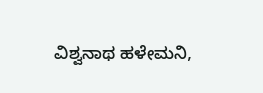ವಿಶ್ವನಾಥ ಹಳೇಮನಿ,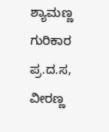ಶ್ಯಾಮಣ್ಣ ಗುರಿಕಾರ ಪ್ರ.ದ.ಸ, ವೀರಣ್ಣ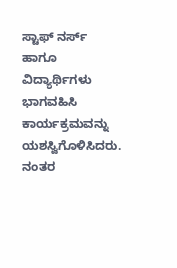ಸ್ಟಾಫ್ ನರ್ಸ್ ಹಾಗೂ ವಿದ್ಯಾರ್ಥಿಗಳು ಭಾಗವಹಿಸಿ ಕಾರ್ಯಕ್ರಮವನ್ನು ಯಶಸ್ವಿಗೊಳಿಸಿದರು. ನಂತರ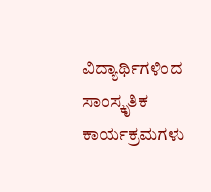ವಿದ್ಯಾರ್ಥಿಗಳಿಂದ ಸಾಂಸ್ಕೃತಿಕ ಕಾರ್ಯಕ್ರಮಗಳು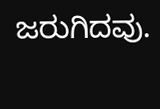ಜರುಗಿದವು.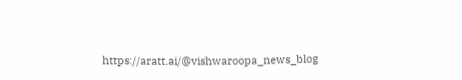https://aratt.ai/@vishwaroopa_news_blog